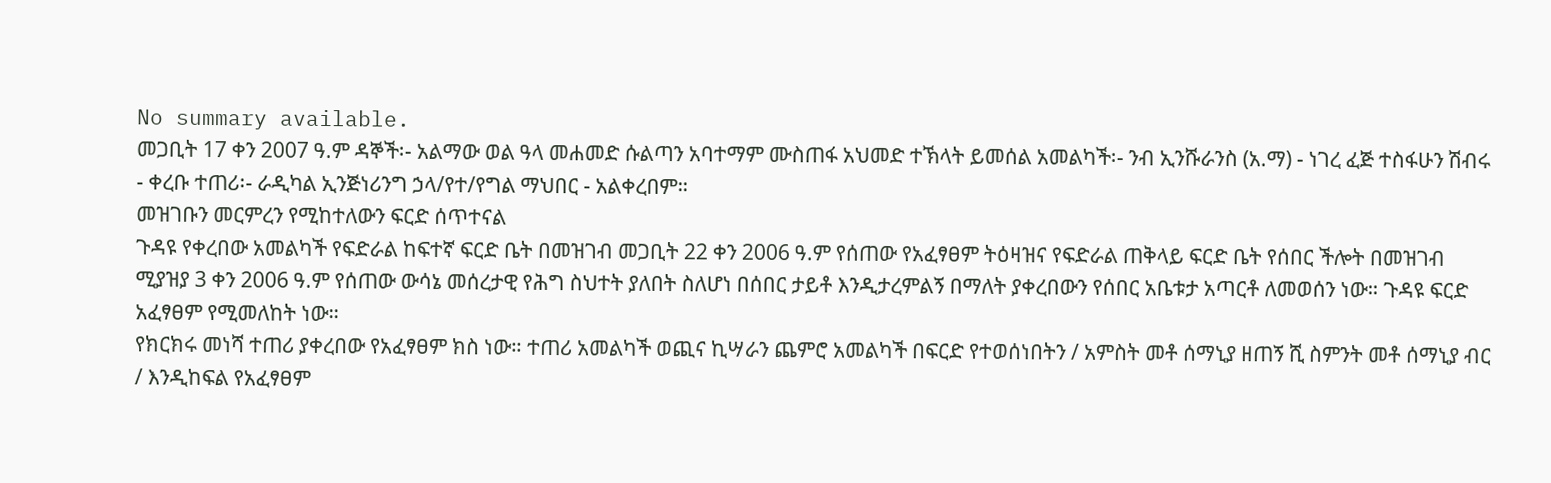No summary available.
መጋቢት 17 ቀን 2007 ዓ.ም ዳኞች፡- አልማው ወል ዓላ መሐመድ ሱልጣን አባተማም ሙስጠፋ አህመድ ተኽላት ይመሰል አመልካች፡- ንብ ኢንሹራንስ (አ.ማ) - ነገረ ፈጅ ተስፋሁን ሽብሩ - ቀረቡ ተጠሪ፡- ራዲካል ኢንጅነሪንግ ኃላ/የተ/የግል ማህበር - አልቀረበም።
መዝገቡን መርምረን የሚከተለውን ፍርድ ሰጥተናል
ጉዳዩ የቀረበው አመልካች የፍድራል ከፍተኛ ፍርድ ቤት በመዝገብ መጋቢት 22 ቀን 2006 ዓ.ም የሰጠው የአፈፃፀም ትዕዛዝና የፍድራል ጠቅላይ ፍርድ ቤት የሰበር ችሎት በመዝገብ ሚያዝያ 3 ቀን 2006 ዓ.ም የሰጠው ውሳኔ መሰረታዊ የሕግ ስህተት ያለበት ስለሆነ በሰበር ታይቶ እንዲታረምልኝ በማለት ያቀረበውን የሰበር አቤቱታ አጣርቶ ለመወሰን ነው። ጉዳዩ ፍርድ አፈፃፀም የሚመለከት ነው።
የክርክሩ መነሻ ተጠሪ ያቀረበው የአፈፃፀም ክስ ነው። ተጠሪ አመልካች ወጪና ኪሣራን ጨምሮ አመልካች በፍርድ የተወሰነበትን / አምስት መቶ ሰማኒያ ዘጠኝ ሺ ስምንት መቶ ሰማኒያ ብር / እንዲከፍል የአፈፃፀም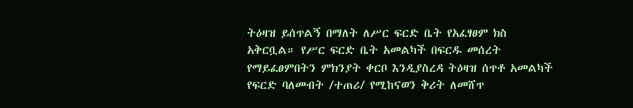ትዕዛዝ ይሰጥልኝ በማለት ለሥር ፍርድ ቤት የአፈፃፀም ክስ አቅርቧል። የሥር ፍርድ ቤት አመልካች በፍርዱ መሰረት የማይፈፀምበትን ምክንያት ቀርቦ እንዲያስረዳ ትዕዛዝ ሰጥቶ አመልካች የፍርድ ባለመብት /ተጠሪ/ የሚከናወን ቅሪት ለመሸጥ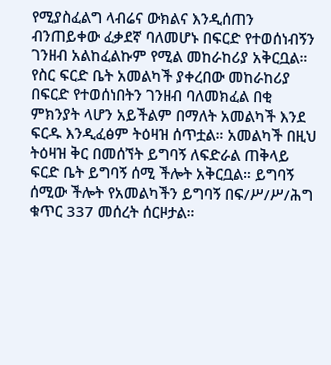የሚያስፈልግ ላብሬና ውክልና እንዲሰጠን ብንጠይቀው ፈቃደኛ ባለመሆኑ በፍርድ የተወሰነብኝን ገንዘብ አልከፈልኩም የሚል መከራከሪያ አቅርቧል። የስር ፍርድ ቤት አመልካች ያቀረበው መከራከሪያ በፍርድ የተወሰነበትን ገንዘብ ባለመክፈል በቂ ምክንያት ላሆን አይችልም በማለት አመልካች እንደ ፍርዱ እንዲፈፅም ትዕዛዝ ሰጥቷል። አመልካች በዚህ ትዕዛዝ ቅር በመሰኘት ይግባኝ ለፍድራል ጠቅላይ ፍርድ ቤት ይግባኝ ሰሚ ችሎት አቅርቧል። ይግባኝ ሰሚው ችሎት የአመልካችን ይግባኝ በፍ/ሥ/ሥ/ሕግ ቁጥር 337 መሰረት ሰርዞታል።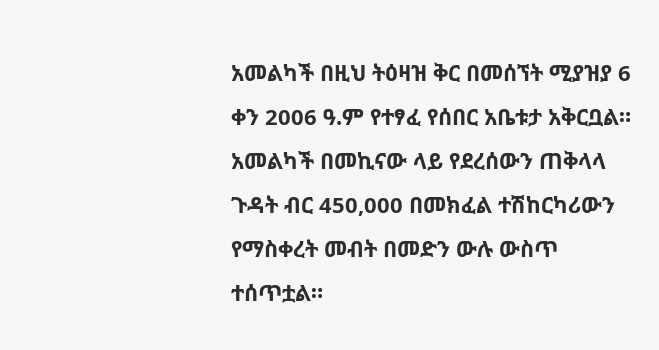አመልካች በዚህ ትዕዛዝ ቅር በመሰኘት ሚያዝያ 6 ቀን 2006 ዓ.ም የተፃፈ የሰበር አቤቱታ አቅርቧል። አመልካች በመኪናው ላይ የደረሰውን ጠቅላላ ጉዳት ብር 450,000 በመክፈል ተሽከርካሪውን የማስቀረት መብት በመድን ውሉ ውስጥ ተሰጥቷል።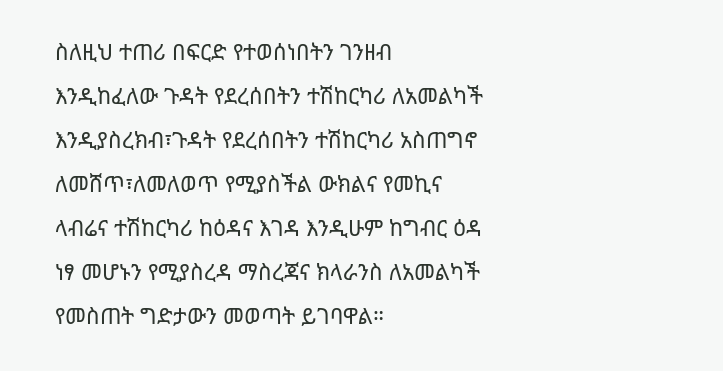ስለዚህ ተጠሪ በፍርድ የተወሰነበትን ገንዘብ እንዲከፈለው ጉዳት የደረሰበትን ተሽከርካሪ ለአመልካች እንዲያስረክብ፣ጉዳት የደረሰበትን ተሽከርካሪ አስጠግኖ ለመሸጥ፣ለመለወጥ የሚያስችል ውክልና የመኪና ላብሬና ተሽከርካሪ ከዕዳና እገዳ እንዲሁም ከግብር ዕዳ ነፃ መሆኑን የሚያስረዳ ማስረጃና ክላራንስ ለአመልካች የመስጠት ግድታውን መወጣት ይገባዋል።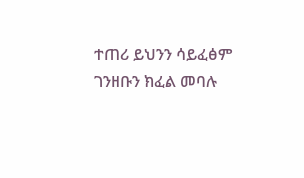ተጠሪ ይህንን ሳይፈፅም ገንዘቡን ክፈል መባሉ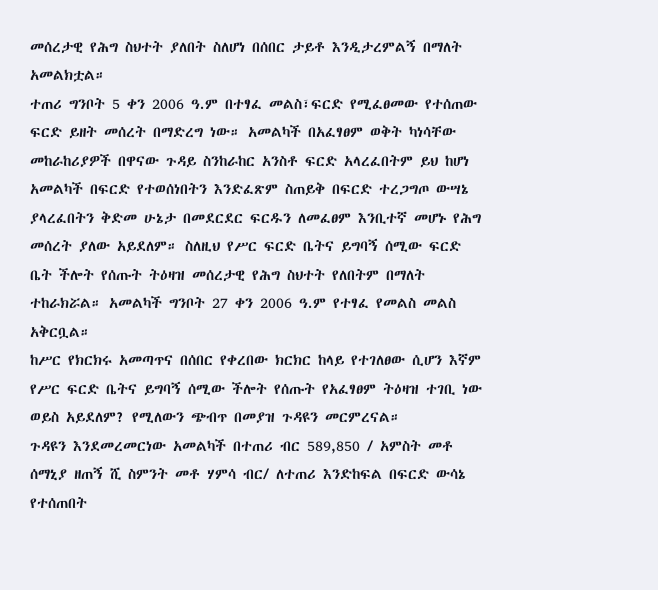መሰረታዊ የሕግ ስህተት ያለበት ስለሆነ በሰበር ታይቶ እንዲታረምልኝ በማለት አመልክቷል።
ተጠሪ ግንቦት 5 ቀን 2006 ዓ.ም በተፃፈ መልስ፣ፍርድ የሚፈፀመው የተሰጠው ፍርድ ይዘት መሰረት በማድረግ ነው። አመልካች በአፈፃፀም ወቅት ካነሳቸው መከራከሪያዎች በዋናው ጉዳይ ስንከራከር አንስቶ ፍርድ አላረፈበትም ይህ ከሆነ አመልካች በፍርድ የተወሰነበትን እንድፈጽም ስጠይቅ በፍርድ ተረጋግጦ ውሣኔ ያላረፈበትን ቅድመ ሁኔታ በመደርደር ፍርዱን ለመፈፀም እንቢተኛ መሆኑ የሕግ መሰረት ያለው አይደለም። ስለዚህ የሥር ፍርድ ቤትና ይግባኝ ሰሚው ፍርድ ቤት ችሎት የሰጡት ትዕዛዝ መሰረታዊ የሕግ ስህተት የለበትም በማለት ተከራክሯል። አመልካች ግንቦት 27 ቀን 2006 ዓ.ም የተፃፈ የመልስ መልስ አቅርቧል።
ከሥር የክርክሩ አመጣጥና በሰበር የቀረበው ክርክር ከላይ የተገለፀው ሲሆን እኛም የሥር ፍርድ ቤትና ይግባኝ ሰሚው ችሎት የሰጡት የአፈፃፀም ትዕዛዝ ተገቢ ነው ወይስ አይደለም? የሚለውን ጭብጥ በመያዝ ጉዳዩን መርምረናል።
ጉዳዩን እንደመረመርነው አመልካች በተጠሪ ብር 589,850 / አምስት መቶ ሰማኒያ ዘጠኝ ሺ ስምንት መቶ ሃምሳ ብር/ ለተጠሪ እንድከፍል በፍርድ ውሳኔ የተሰጠበት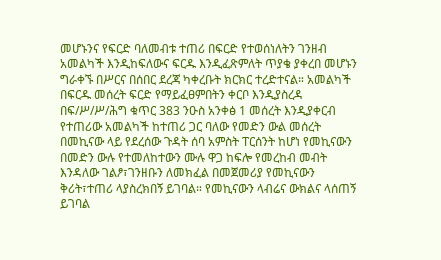መሆኑንና የፍርድ ባለመብቱ ተጠሪ በፍርድ የተወሰነለትን ገንዘብ አመልካች እንዲከፍለውና ፍርዱ እንዲፈጽምለት ጥያቄ ያቀረበ መሆኑን ግራቀኙ በሥርና በሰበር ደረጃ ካቀረቡት ክርክር ተረድተናል። አመልካች በፍርዱ መሰረት ፍርድ የማይፈፀምበትን ቀርቦ እንዲያስረዳ በፍ/ሥ/ሥ/ሕግ ቁጥር 383 ንዑስ አንቀፅ 1 መሰረት እንዲያቀርብ የተጠሪው አመልካች ከተጠሪ ጋር ባለው የመድን ውል መሰረት በመኪናው ላይ የደረሰው ጉዳት ሰባ አምስት ፐርሰንት ከሆነ የመኪናውን በመድን ውሉ የተመለከተውን ሙሉ ዋጋ ከፍሎ የመረከብ መብት እንዳለው ገልፆ፣ገንዘቡን ለመክፈል በመጀመሪያ የመኪናውን ቅሪት፣ተጠሪ ላያስረክበኝ ይገባል። የመኪናውን ላብሬና ውክልና ላሰጠኝ ይገባል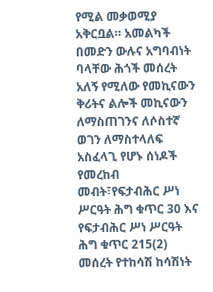የሚል መቃወሚያ አቅርቧል። አመልካች በመድን ውሉና አግባብነት ባላቸው ሕጎች መሰረት አለኝ የሚለው የመኪናውን ቅሪትና ልሎች መኪናውን ለማስጠገንና ለሶስተኛ ወገን ለማስተላለፍ አስፈላጊ የሆኑ ሰነዶች የመረከብ መብት፣የፍታብሕር ሥነ ሥርዓት ሕግ ቁጥር 30 እና የፍታብሕር ሥነ ሥርዓት ሕግ ቁጥር 215(2) መሰረት የተከሳሽ ከሳሽነት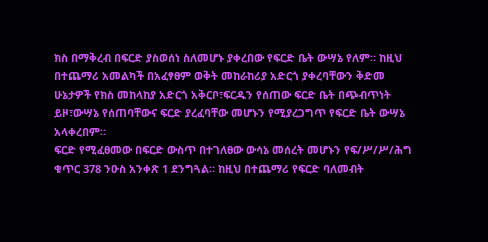ክስ በማቅረብ በፍርድ ያስወሰነ ስለመሆኑ ያቀረበው የፍርድ ቤት ውሣኔ የለም። ከዚህ በተጨማሪ አመልካች በአፈፃፀም ወቅት መከራከሪያ አድርጎ ያቀረባቸውን ቅድመ ሁኔታዎች የክስ መከላከያ አድርጎ አቅርቦ፣ፍርዱን የሰጠው ፍርድ ቤት በጭብጥነት ይዞ፣ውሣኔ የሰጠባቸውና ፍርድ ያረፈባቸው መሆኑን የሚያረጋግጥ የፍርድ ቤት ውሣኔ አላቀረበም።
ፍርድ የሚፈፀመው በፍርድ ውስጥ በተገለፀው ውሳኔ መሰረት መሆኑን የፍ/ሥ/ሥ/ሕግ ቁጥር 378 ንዑስ አንቀጽ 1 ደንግጓል። ከዚህ በተጨማሪ የፍርድ ባለመብት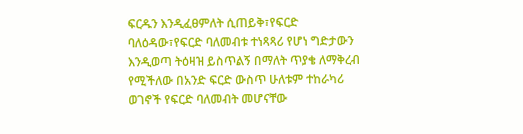ፍርዱን እንዲፈፀምለት ሲጠይቅ፣የፍርድ ባለዕዳው፣የፍርድ ባለመብቱ ተነጻጻሪ የሆነ ግድታውን እንዲወጣ ትዕዛዝ ይስጥልኝ በማለት ጥያቄ ለማቅረብ የሚችለው በአንድ ፍርድ ውስጥ ሁለቱም ተከራካሪ ወገኖች የፍርድ ባለመብት መሆናቸው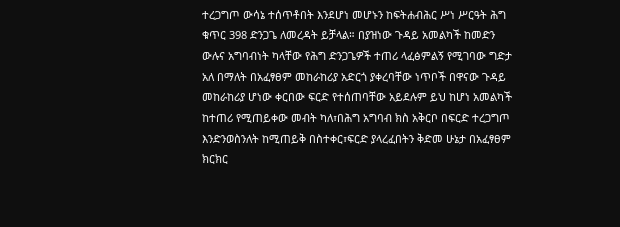ተረጋግጦ ውሳኔ ተሰጥቶበት እንደሆነ መሆኑን ከፍትሐብሕር ሥነ ሥርዓት ሕግ ቁጥር 398 ድንጋጌ ለመረዳት ይቻላል። በያዝነው ጉዳይ አመልካች ከመድን ውሉና አግባብነት ካላቸው የሕግ ድንጋጌዎች ተጠሪ ላፈፅምልኝ የሚገባው ግድታ አለ በማለት በአፈፃፀም መከራከሪያ አድርጎ ያቀረባቸው ነጥቦች በዋናው ጉዳይ መከራከሪያ ሆነው ቀርበው ፍርድ የተሰጠባቸው አይደሉም ይህ ከሆነ አመልካች ከተጠሪ የሚጠይቀው መብት ካለ፣በሕግ አግባብ ክስ አቅርቦ በፍርድ ተረጋግጦ እንድንወስንለት ከሚጠይቅ በስተቀር፣ፍርድ ያላረፈበትን ቅድመ ሁኔታ በአፈፃፀም ክርክር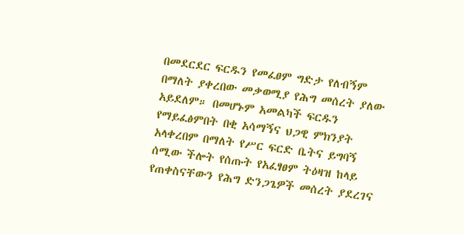በመደርደር ፍርዱን የመፈፀም ግድታ የለብኝም በማለት ያቀረበው መቃወሚያ የሕግ መሰረት ያለው አይደለም። በመሆኑም አመልካች ፍርዱን የማይፈፅምበት በቂ አሳማኝና ህጋዊ ምክንያት አላቀረበም በማለት የሥር ፍርድ ቤትና ይግባኝ ሰሚው ችሎት የሰጡት የአፈፃፀም ትዕዛዝ ከላይ የጠቀስናቸውን የሕግ ድንጋጌዎች መሰረት ያደረገና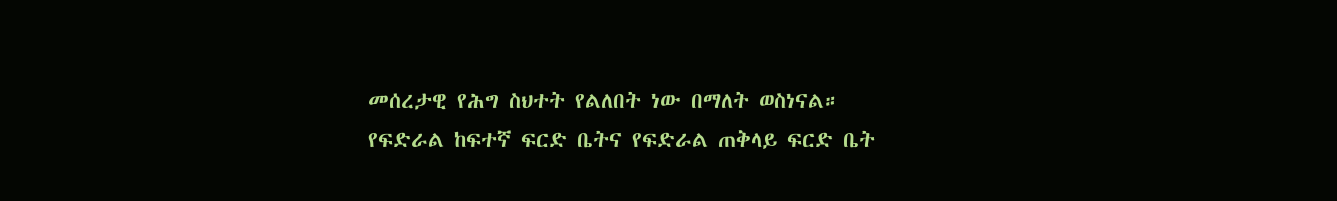መሰረታዊ የሕግ ስህተት የልለበት ነው በማለት ወስነናል።
የፍድራል ከፍተኛ ፍርድ ቤትና የፍድራል ጠቅላይ ፍርድ ቤት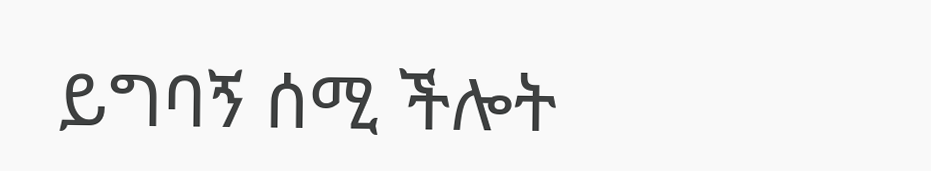ይግባኝ ሰሚ ችሎት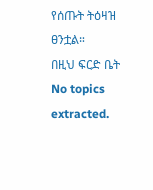የሰጡት ትዕዛዝ ፀንቷል።
በዚህ ፍርድ ቤት
No topics extracted.